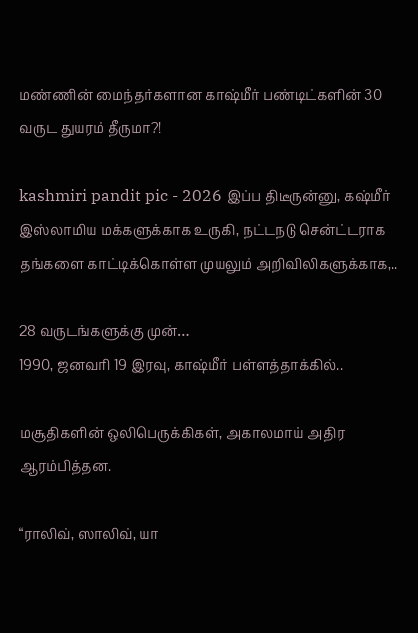மண்ணின் மைந்தர்களான காஷ்மீர் பண்டிட்களின் 30 வருட துயரம் தீருமா?!

kashmiri pandit pic - 2026 இப்ப திடீருன்னு, கஷ்மீர் இஸ்லாமிய மக்களுக்காக உருகி, நட்டநடு சென்ட்டராக தங்களை காட்டிக்கொள்ள முயலும் அறிவிலிகளுக்காக,..

28 வருடங்களுக்கு முன்…
1990, ஜனவரி 19 இரவு, காஷ்மீர் பள்ளத்தாக்கில்..

மசூதிகளின் ஒலிபெருக்கிகள், அகாலமாய் அதிர ஆரம்பித்தன.

“ராலிவ், ஸாலிவ், யா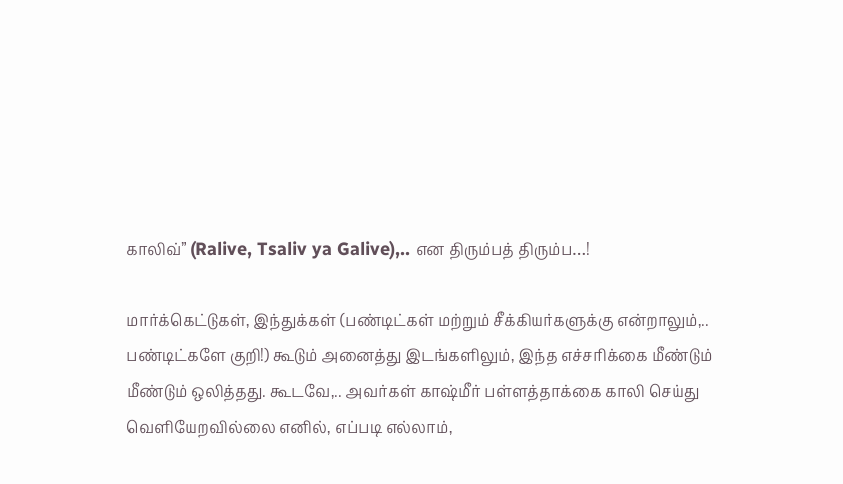காலிவ்” (Ralive, Tsaliv ya Galive),.. என திரும்பத் திரும்ப…!

மார்க்கெட்டுகள், இந்துக்கள் (பண்டிட்கள் மற்றும் சீக்கியர்களுக்கு என்றாலும்,.. பண்டிட்களே குறி!) கூடும் அனைத்து இடங்களிலும், இந்த எச்சரிக்கை மீண்டும் மீண்டும் ஒலித்தது. கூடவே,.. அவர்கள் காஷ்மீர் பள்ளத்தாக்கை காலி செய்து வெளியேறவில்லை எனில், எப்படி எல்லாம்,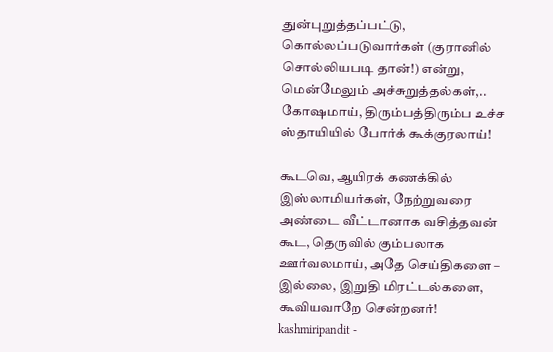துன்புறுத்தப்பட்டு, கொல்லப்படுவார்கள் (குரானில் சொல்லியபடி தான்!) என்று, மென்மேலும் அச்சுறுத்தல்கள்,.. கோஷமாய், திரும்பத்திரும்ப உச்ச ஸ்தாயியில் போர்க் கூக்குரலாய்!

கூடவெ, ஆயிரக் கணக்கில் இஸ்லாமியர்கள், நேற்றுவரை அண்டை வீட்டானாக வசித்தவன் கூட, தெருவில் கும்பலாக ஊர்வலமாய், அதே செய்திகளை – இல்லை, இறுதி மிரட்டல்களை, கூவியவாறே சென்றனர்!
kashmiripandit -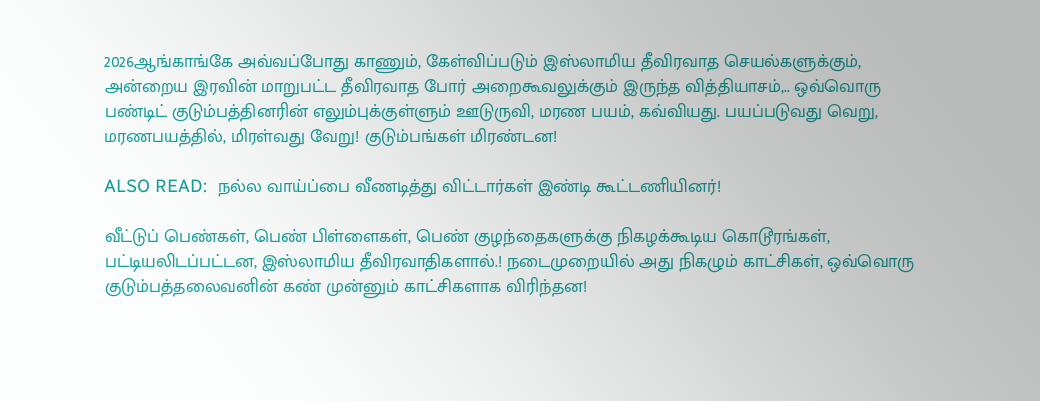2026ஆங்காங்கே அவ்வப்போது காணும், கேள்விப்படும் இஸ்லாமிய தீவிரவாத செயல்களுக்கும், அன்றைய இரவின் மாறுபட்ட தீவிரவாத போர் அறைகூவலுக்கும் இருந்த வித்தியாசம்,.. ஒவ்வொரு பண்டிட் குடும்பத்தினரின் எலும்புக்குள்ளும் ஊடுருவி, மரண பயம், கவ்வியது. பயப்படுவது வெறு, மரணபயத்தில், மிரள்வது வேறு! குடும்பங்கள் மிரண்டன!

ALSO READ:  நல்ல வாய்ப்பை வீணடித்து விட்டார்கள் இண்டி கூட்டணியினர்!

வீட்டுப் பெண்கள், பெண் பிள்ளைகள், பெண் குழந்தைகளுக்கு நிகழக்கூடிய கொடூரங்கள், பட்டியலிடப்பட்டன, இஸ்லாமிய தீவிரவாதிகளால்.! நடைமுறையில் அது நிகழும் காட்சிகள், ஒவ்வொரு குடும்பத்தலைவனின் கண் முன்னும் காட்சிகளாக விரிந்தன!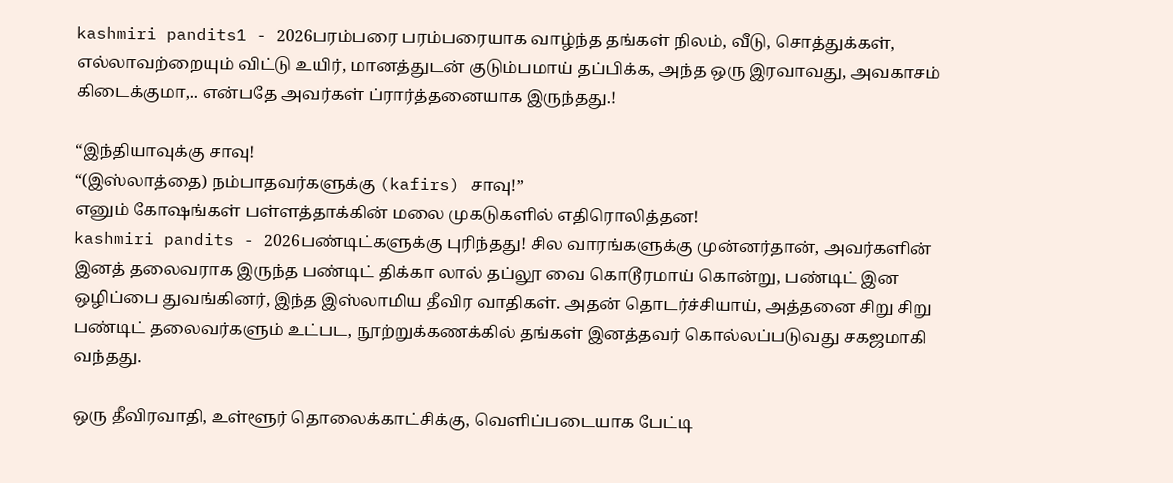kashmiri pandits1 - 2026பரம்பரை பரம்பரையாக வாழ்ந்த தங்கள் நிலம், வீடு, சொத்துக்கள், எல்லாவற்றையும் விட்டு உயிர், மானத்துடன் குடும்பமாய் தப்பிக்க, அந்த ஒரு இரவாவது, அவகாசம் கிடைக்குமா,.. என்பதே அவர்கள் ப்ரார்த்தனையாக இருந்தது.!

“இந்தியாவுக்கு சாவு!
“(இஸ்லாத்தை) நம்பாதவர்களுக்கு (kafirs) சாவு!”
எனும் கோஷங்கள் பள்ளத்தாக்கின் மலை முகடுகளில் எதிரொலித்தன!
kashmiri pandits - 2026பண்டிட்களுக்கு புரிந்தது! சில வாரங்களுக்கு முன்னர்தான், அவர்களின் இனத் தலைவராக இருந்த பண்டிட் திக்கா லால் தப்லூ வை கொடூரமாய் கொன்று, பண்டிட் இன ஒழிப்பை துவங்கினர், இந்த இஸ்லாமிய தீவிர வாதிகள். அதன் தொடர்ச்சியாய், அத்தனை சிறு சிறு பண்டிட் தலைவர்களும் உட்பட, நூற்றுக்கணக்கில் தங்கள் இனத்தவர் கொல்லப்படுவது சகஜமாகி வந்தது.

ஒரு தீவிரவாதி, உள்ளூர் தொலைக்காட்சிக்கு, வெளிப்படையாக பேட்டி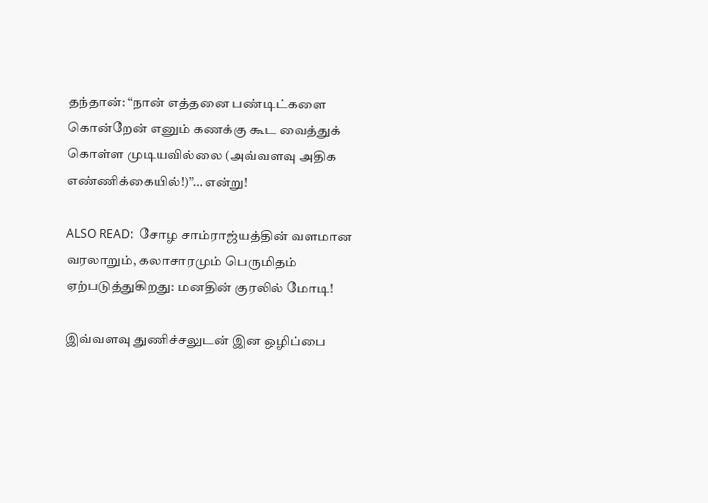தந்தான்: “நான் எத்தனை பண்டிட்களை கொன்றேன் எனும் கணக்கு கூட வைத்துக் கொள்ள முடியவில்லை (அவ்வளவு அதிக எண்ணிக்கையில்!)”… என்று!

ALSO READ:  சோழ சாம்ராஜ்யத்தின் வளமான வரலாறும், கலாசாரமும் பெருமிதம் ஏற்படுத்துகிறது: மனதின் குரலில் மோடி!

இவ்வளவு துணிச்சலுடன் இன ஒழிப்பை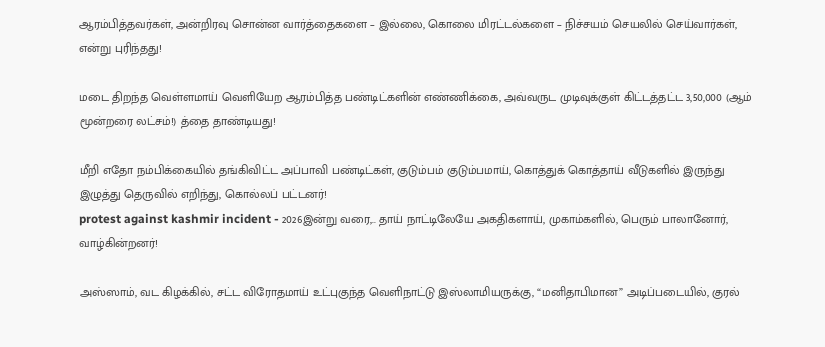ஆரம்பித்தவர்கள், அன்றிரவு சொன்ன வார்த்தைகளை – இல்லை, கொலை மிரட்டல்களை – நிச்சயம் செயலில் செய்வார்கள், என்று புரிந்தது!

மடை திறந்த வெள்ளமாய் வெளியேற ஆரம்பித்த பண்டிட்களின் எண்ணிக்கை, அவ்வருட முடிவுக்குள் கிட்டத்தட்ட 3,50,000 (ஆம் மூன்றரை லட்சம்!) த்தை தாண்டியது!

மீறி எதோ நம்பிக்கையில் தங்கிவிட்ட அப்பாவி பண்டிட்கள், குடும்பம் குடும்பமாய், கொத்துக் கொத்தாய் வீடுகளில் இருந்து இழுத்து தெருவில் எறிந்து, கொல்லப் பட்டனர்!
protest against kashmir incident - 2026இன்று வரை,.. தாய் நாட்டிலேயே அகதிகளாய், முகாம்களில், பெரும் பாலானோர், வாழ்கின்றனர்!

அஸ்ஸாம், வட கிழக்கில், சட்ட விரோதமாய் உட்புகுந்த வெளிநாட்டு இஸ்லாமியருக்கு, “மனிதாபிமான” அடிப்படையில், குரல்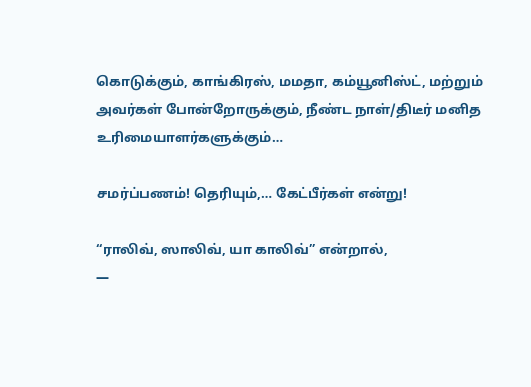கொடுக்கும், காங்கிரஸ், மமதா, கம்யூனிஸ்ட், மற்றும் அவர்கள் போன்றோருக்கும், நீண்ட நாள்/திடீர் மனித உரிமையாளர்களுக்கும்…

சமர்ப்பணம்! தெரியும்,… கேட்பீர்கள் என்று!

“ராலிவ், ஸாலிவ், யா காலிவ்” என்றால்,
—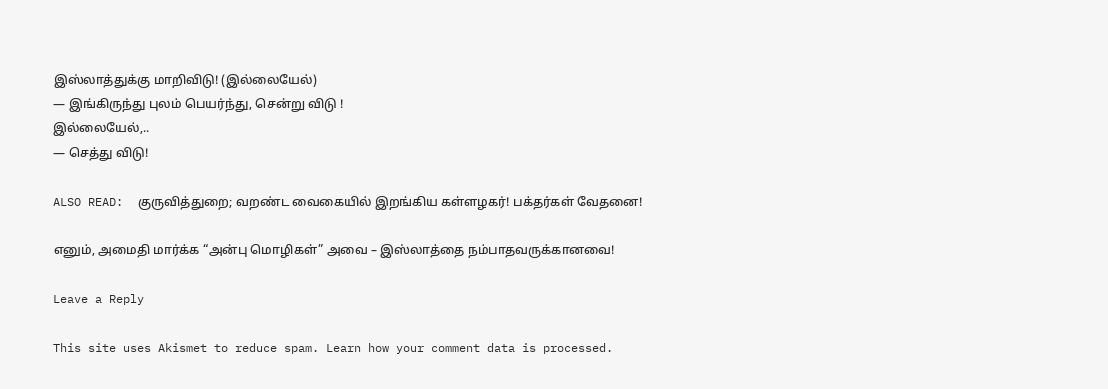இஸ்லாத்துக்கு மாறிவிடு! (இல்லையேல்)
— இங்கிருந்து புலம் பெயர்ந்து, சென்று விடு !
இல்லையேல்,..
— செத்து விடு!

ALSO READ:  குருவித்துறை; வறண்ட வைகையில் இறங்கிய கள்ளழகர்! பக்தர்கள் வேதனை!

எனும், அமைதி மார்க்க “அன்பு மொழிகள்” அவை – இஸ்லாத்தை நம்பாதவருக்கானவை!

Leave a Reply

This site uses Akismet to reduce spam. Learn how your comment data is processed.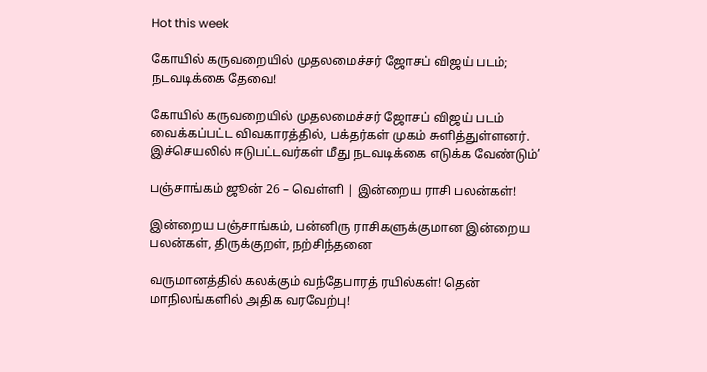Hot this week

கோயில் கருவறையில் முதலமைச்சர் ஜோசப் விஜய் படம்; நடவடிக்கை தேவை!

கோயில் கருவறையில் முதலமைச்சர் ஜோசப் விஜய் படம் வைக்கப்பட்ட விவகாரத்தில், பக்தர்கள் முகம் சுளித்துள்ளனர். இச்செயலில் ஈடுபட்டவர்கள் மீது நடவடிக்கை எடுக்க வேண்டும்’

பஞ்சாங்கம் ஜூன் 26 – வெள்ளி | இன்றைய ராசி பலன்கள்!

இன்றைய பஞ்சாங்கம், பன்னிரு ராசிகளுக்குமான இன்றைய பலன்கள், திருக்குறள், நற்சிந்தனை

வருமானத்தில் கலக்கும் வந்தேபாரத் ரயில்கள்! தென் மாநிலங்களில் அதிக வரவேற்பு!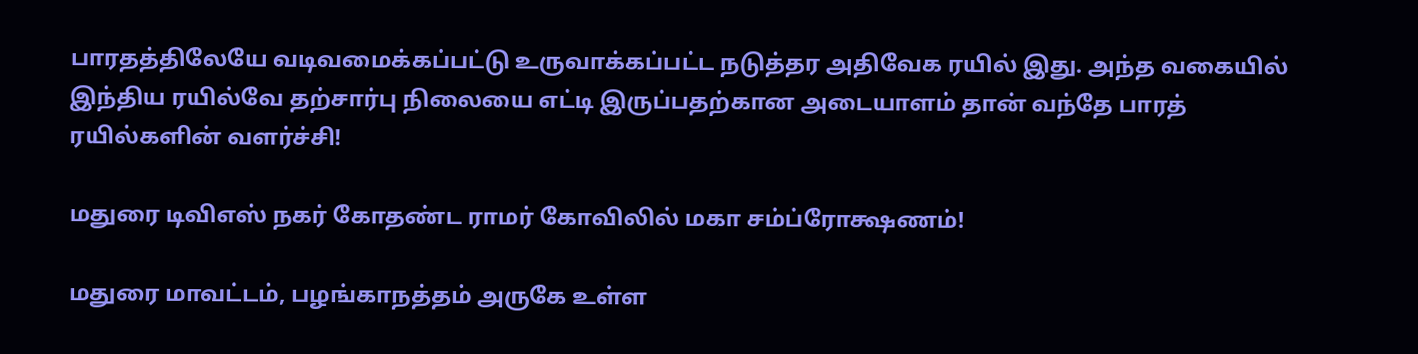பாரதத்திலேயே வடிவமைக்கப்பட்டு உருவாக்கப்பட்ட நடுத்தர அதிவேக ரயில் இது. அந்த வகையில் இந்திய ரயில்வே தற்சார்பு நிலையை எட்டி இருப்பதற்கான அடையாளம் தான் வந்தே பாரத் ரயில்களின் வளர்ச்சி!

மதுரை டிவிஎஸ் நகர் கோதண்ட ராமர் கோவிலில் மகா சம்ப்ரோக்ஷணம்!

மதுரை மாவட்டம், பழங்காநத்தம் அருகே உள்ள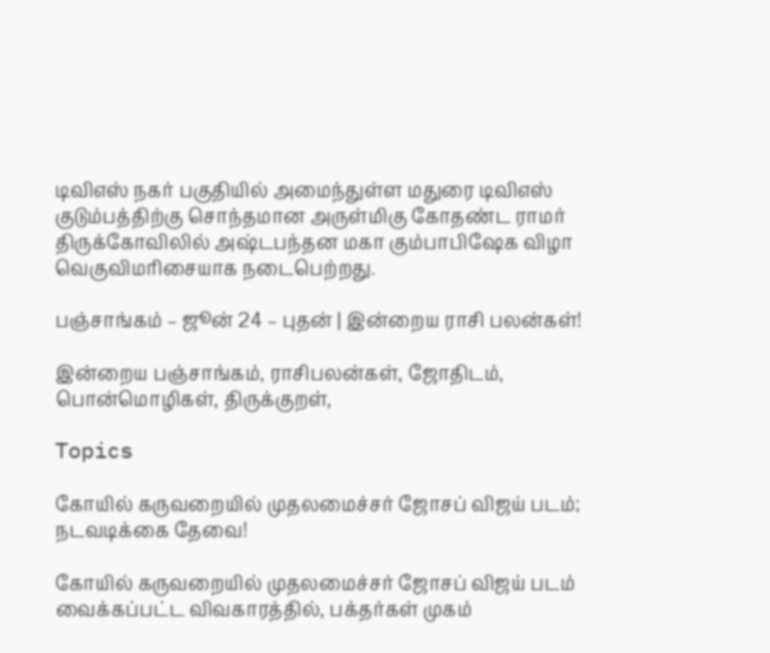டிவிஎஸ் நகர் பகுதியில் அமைந்துள்ள மதுரை டிவிஎஸ் குடும்பத்திற்கு சொந்தமான அருள்மிகு கோதண்ட ராமர் திருக்கோவிலில் அஷ்டபந்தன மகா கும்பாபிஷேக விழா வெகுவிமரிசையாக நடைபெற்றது.

பஞ்சாங்கம் – ஜூன் 24 – புதன் | இன்றைய ராசி பலன்கள்!

இன்றைய பஞ்சாங்கம், ராசிபலன்கள், ஜோதிடம், பொன்மொழிகள், திருக்குறள்,

Topics

கோயில் கருவறையில் முதலமைச்சர் ஜோசப் விஜய் படம்; நடவடிக்கை தேவை!

கோயில் கருவறையில் முதலமைச்சர் ஜோசப் விஜய் படம் வைக்கப்பட்ட விவகாரத்தில், பக்தர்கள் முகம்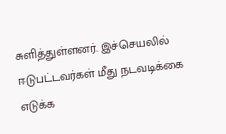சுளித்துள்ளனர். இச்செயலில் ஈடுபட்டவர்கள் மீது நடவடிக்கை எடுக்க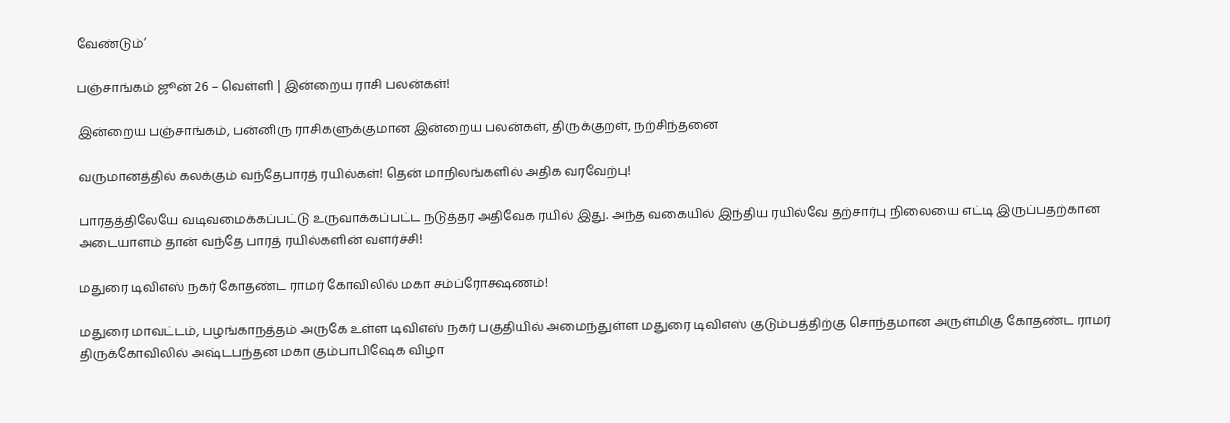வேண்டும்’

பஞ்சாங்கம் ஜூன் 26 – வெள்ளி | இன்றைய ராசி பலன்கள்!

இன்றைய பஞ்சாங்கம், பன்னிரு ராசிகளுக்குமான இன்றைய பலன்கள், திருக்குறள், நற்சிந்தனை

வருமானத்தில் கலக்கும் வந்தேபாரத் ரயில்கள்! தென் மாநிலங்களில் அதிக வரவேற்பு!

பாரதத்திலேயே வடிவமைக்கப்பட்டு உருவாக்கப்பட்ட நடுத்தர அதிவேக ரயில் இது. அந்த வகையில் இந்திய ரயில்வே தற்சார்பு நிலையை எட்டி இருப்பதற்கான அடையாளம் தான் வந்தே பாரத் ரயில்களின் வளர்ச்சி!

மதுரை டிவிஎஸ் நகர் கோதண்ட ராமர் கோவிலில் மகா சம்ப்ரோக்ஷணம்!

மதுரை மாவட்டம், பழங்காநத்தம் அருகே உள்ள டிவிஎஸ் நகர் பகுதியில் அமைந்துள்ள மதுரை டிவிஎஸ் குடும்பத்திற்கு சொந்தமான அருள்மிகு கோதண்ட ராமர் திருக்கோவிலில் அஷ்டபந்தன மகா கும்பாபிஷேக விழா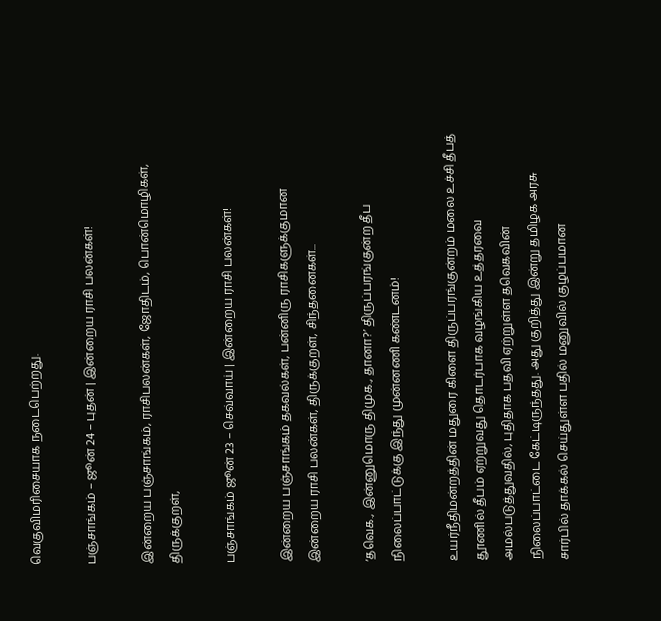வெகுவிமரிசையாக நடைபெற்றது.

பஞ்சாங்கம் – ஜூன் 24 – புதன் | இன்றைய ராசி பலன்கள்!

இன்றைய பஞ்சாங்கம், ராசிபலன்கள், ஜோதிடம், பொன்மொழிகள், திருக்குறள்,

பஞ்சாங்கம் ஜூன் 23 – செவ்வாய் | இன்றைய ராசி பலன்கள்!

இன்றைய பஞ்சாங்கம் தகவல்கள், பன்னிரு ராசிகளுக்குமான இன்றைய ராசி பலன்கள், திருக்குறள், சிந்தனைகள்...

‘தவெக., இன்னுமொரு திமுக., தானா?’ திருப்பரங்குன்ற தீப நிலைப்பாட்டுக்கு இந்து முன்னணி கண்டனம்!

உயர்நீதிமன்றத்தின் மதுரை கிளை திருப்பரங்குன்றம் மலை உச்சி தீபத் தூணில் தீபம் ஏற்றுவது தொடர்பாக வழங்கிய உத்தரவை அமல்படுத்துவதில், புதிதாக பதவி ஏற்றுள்ள தவெகவின் நிலைப்பாட்டை கேட்டிருந்தது. அது குறித்து இன்று தமிழக அரசு சார்பில் தாக்கல் செய்துள்ள பதில் மனுவில் குழப்பமான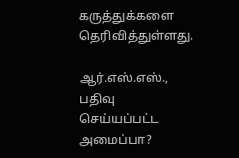கருத்துக்களை தெரிவித்துள்ளது.

ஆர்.எஸ்.எஸ்., பதிவு செய்யப்பட்ட அமைப்பா?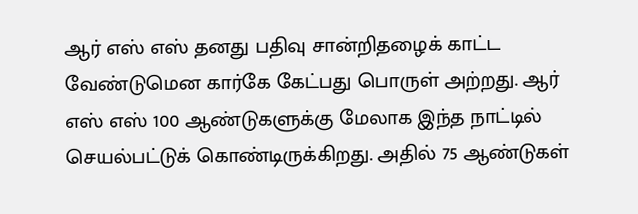ஆர் எஸ் எஸ் தனது பதிவு சான்றிதழைக் காட்ட வேண்டுமென கார்கே கேட்பது பொருள் அற்றது. ஆர் எஸ் எஸ் 100 ஆண்டுகளுக்கு மேலாக இந்த நாட்டில் செயல்பட்டுக் கொண்டிருக்கிறது. அதில் 75 ஆண்டுகள்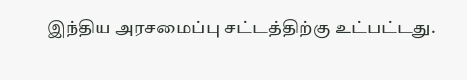இந்திய அரசமைப்பு சட்டத்திற்கு உட்பட்டது.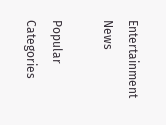Entertainment News

Popular Categories